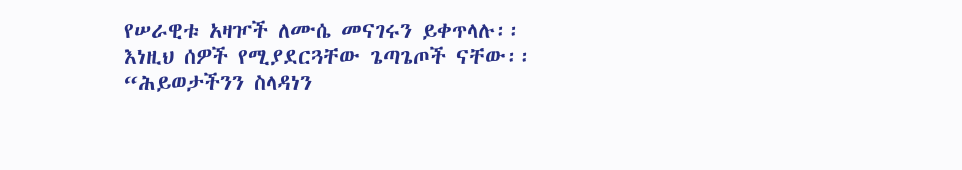የሠራዊቱ አዛዦች ለሙሴ መናገሩን ይቀጥላሉ፡፡
እነዚህ ሰዎች የሚያደርጓቸው ጌጣጌጦች ናቸው፡፡
“ሕይወታችንን ስላዳነን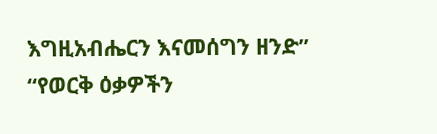እግዚአብሔርን እናመሰግን ዘንድ”
“የወርቅ ዕቃዎችን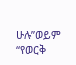ሁሉ”ወይም “የወርቅ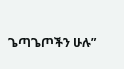ጌጣጌጦችን ሁሉ”